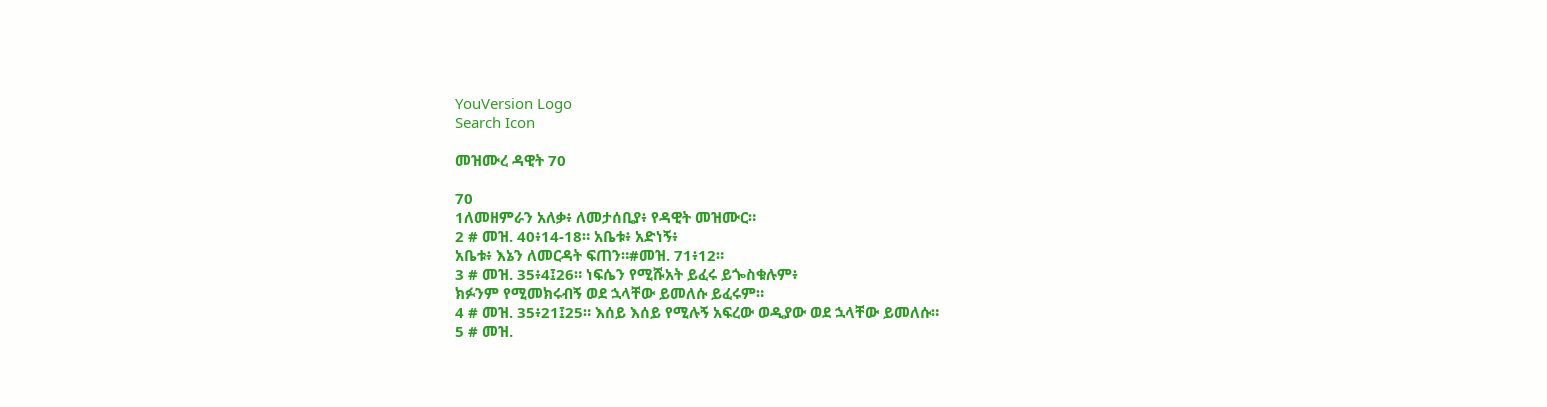YouVersion Logo
Search Icon

መዝሙረ ዳዊት 70

70
1ለመዘምራን አለቃ፥ ለመታሰቢያ፥ የዳዊት መዝሙር።
2 # መዝ. 40፥14-18። አቤቱ፥ አድነኝ፥
አቤቱ፥ እኔን ለመርዳት ፍጠን።#መዝ. 71፥12።
3 # መዝ. 35፥4፤26። ነፍሴን የሚሹአት ይፈሩ ይጐስቁሉም፥
ክፉንም የሚመክሩብኝ ወደ ኋላቸው ይመለሱ ይፈሩም።
4 # መዝ. 35፥21፤25። እሰይ እሰይ የሚሉኝ አፍረው ወዲያው ወደ ኋላቸው ይመለሱ።
5 # መዝ.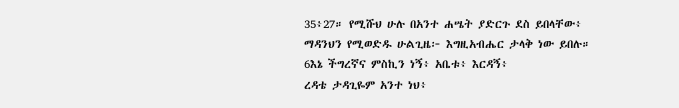35፥27። የሚሹህ ሁሉ በአንተ ሐሤት ያድርጉ ደስ ይበላቸው፥
ማዳንህን የሚወድዱ ሁልጊዜ፦ እግዚአብሔር ታላቅ ነው ይበሉ።
6እኔ ችግረኛና ምስኪን ነኝ፥ አቤቱ፥ እርዳኝ፥
ረዳቴ ታዳጊዬም አንተ ነህ፥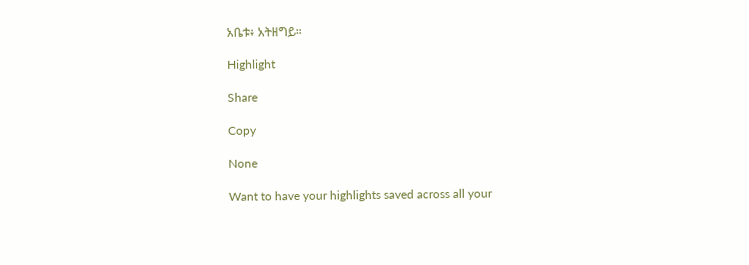አቤቱ፥ አትዘግይ።

Highlight

Share

Copy

None

Want to have your highlights saved across all your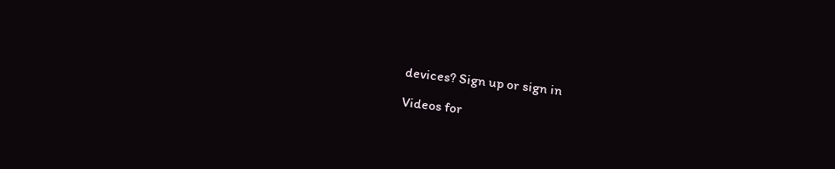devices? Sign up or sign in

Videos for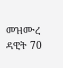መዝሙረ ዳዊት 70